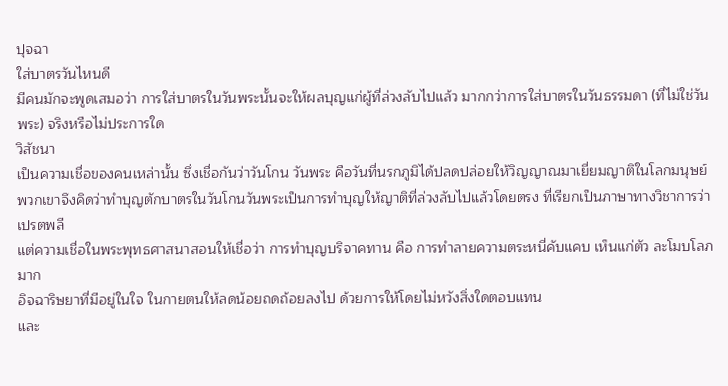ปุจฉา
ใส่บาตรวันไหนดี
มีคนมักจะพูดเสมอว่า การใส่บาตรในวันพระนั้นจะให้ผลบุญแก่ผู้ที่ล่วงลับไปแล้ว มากกว่าการใส่บาตรในวันธรรมดา (ที่ไม่ใช่วันพระ) จริงหรือไม่ประการใด
วิสัชนา
เป็นความเชื่อของคนเหล่านั้น ซึ่งเชื่อกันว่าวันโกน วันพระ คือวันที่นรกภูมิได้ปลดปล่อยให้วิญญาณมาเยี่ยมญาติในโลกมนุษย์
พวกเขาจึงคิดว่าทำบุญตักบาตรในวันโกนวันพระเป็นการทำบุญให้ญาติที่ล่วงลับไปแล้วโดยตรง ที่เรียกเป็นภาษาทางวิชาการว่า เปรตพลี
แต่ความเชื่อในพระพุทธศาสนาสอนให้เชื่อว่า การทำบุญบริจาคทาน คือ การทำลายความตระหนี่คับแคบ เห็นแก่ตัว ละโมบโลภมาก
อิจฉาริษยาที่มีอยู่ในใจ ในกายตนให้ลดน้อยถดถ้อยลงไป ด้วยการให้โดยไม่หวังสิ่งใดตอบแทน
และ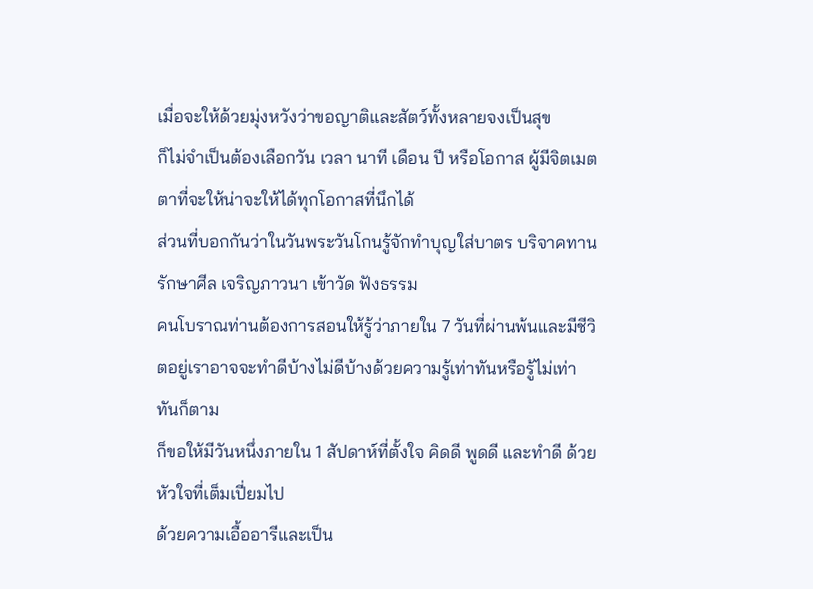เมื่อจะให้ด้วยมุ่งหวังว่าขอญาติและสัตว์ทั้งหลายจงเป็นสุข
ก็ไม่จำเป็นต้องเลือกวัน เวลา นาที เดือน ปี หรือโอกาส ผู้มีจิตเมตตาที่จะให้น่าจะให้ได้ทุกโอกาสที่นึกได้
ส่วนที่บอกกันว่าในวันพระวันโกนรู้จักทำบุญใส่บาตร บริจาคทาน รักษาศีล เจริญภาวนา เข้าวัด ฟังธรรม
คนโบราณท่านต้องการสอนให้รู้ว่าภายใน 7 วันที่ผ่านพ้นและมีชีวิตอยู่เราอาจจะทำดีบ้างไม่ดีบ้างด้วยความรู้เท่าทันหรือรู้ไม่เท่าทันก็ตาม
ก็ขอให้มีวันหนึ่งภายใน 1 สัปดาห์ที่ตั้งใจ คิดดี พูดดี และทำดี ด้วยหัวใจที่เต็มเปี่ยมไป
ด้วยความเอื้ออารีและเป็น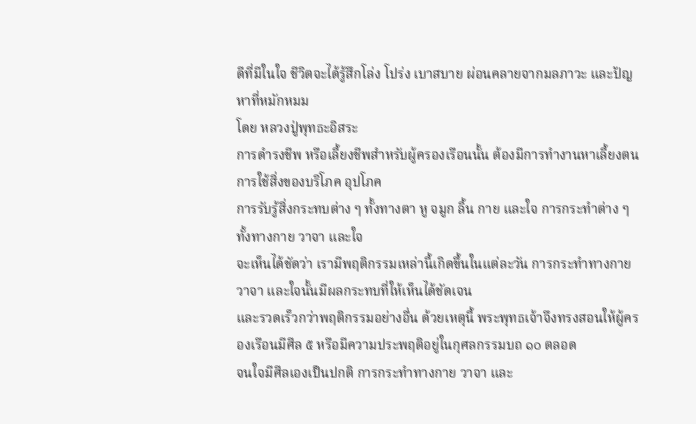ดีที่มีในใจ ชีวิตจะได้รู้สึกโล่ง โปร่ง เบาสบาย ผ่อนคลายจากมลภาวะ และปัญหาที่หมักหมม
โดย หลวงปู่พุทธะอิสระ
การดำรงชีพ หรือเลี้ยงชีพสำหรับผู้ครองเรือนนั้น ต้องมีการทำงานหาเลี้ยงตน การใช้สิ่งของบริโภค อุปโภค
การรับรู้สิ่งกระทบต่าง ๆ ทั้งทางตา หู จมูก ลิ้น กาย และใจ การกระทำต่าง ๆ ทั้งทางกาย วาจา และใจ
จะเห็นได้ชัดว่า เรามีพฤติกรรมเหล่านี้เกิดขึ้นในแต่ละวัน การกระทำทางกาย วาจา และใจนั้นมีผลกระทบที่ให้เห็นได้ชัดเจน
และรวดเร็วกว่าพฤติกรรมอย่างอื่น ด้วยเหตุนี้ พระพุทธเจ้าจึงทรงสอนให้ผู้ครองเรือนมีศีล ๕ หรือมีความประพฤติอยู่ในกุศลกรรมบถ ๑๐ ตลอด
จนใจมีศีลเองเป็นปกติ การกระทำทางกาย วาจา และ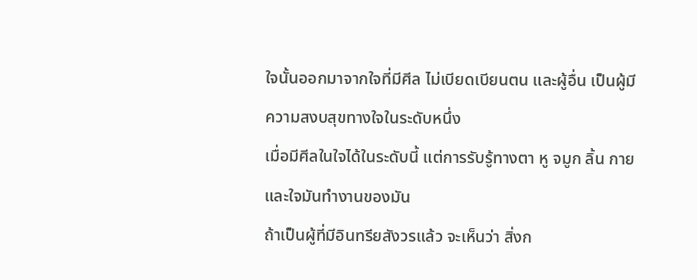ใจนั้นออกมาจากใจที่มีศีล ไม่เบียดเบียนตน และผู้อื่น เป็นผู้มีความสงบสุขทางใจในระดับหนึ่ง
เมื่อมีศีลในใจได้ในระดับนี้ แต่การรับรู้ทางตา หู จมูก ลิ้น กาย และใจมันทำงานของมัน
ถ้าเป็นผู้ที่มีอินทรียสังวรแล้ว จะเห็นว่า สิ่งก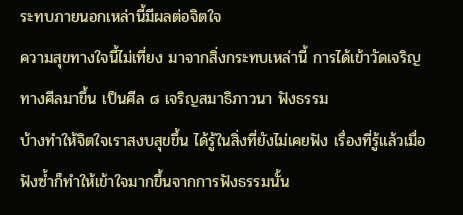ระทบภายนอกเหล่านี้มีผลต่อจิตใจ
ความสุขทางใจนี้ไม่เที่ยง มาจากสิ่งกระทบเหล่านี้ การได้เข้าวัดเจริญทางศีลมาขึ้น เป็นศีล ๘ เจริญสมาธิภาวนา ฟังธรรม
บ้างทำให้จิตใจเราสงบสุขขึ้น ได้รู้ในสิ่งที่ยังไม่เคยฟัง เรื่องที่รู้แล้วเมื่อฟังซ้ำก็ทำให้เข้าใจมากขึ้นจากการฟังธรรมนั้น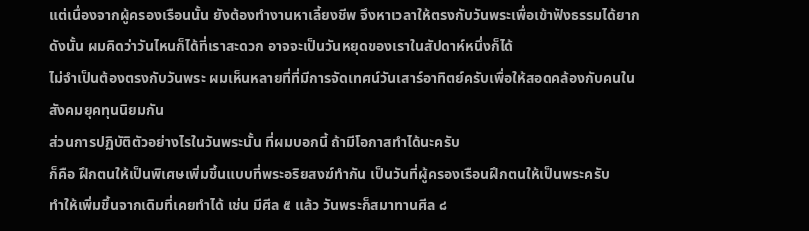แต่เนื่องจากผู้ครองเรือนนั้น ยังต้องทำงานหาเลี้ยงชีพ จึงหาเวลาให้ตรงกับวันพระเพื่อเข้าฟังธรรมได้ยาก
ดังนั้น ผมคิดว่าวันไหนก็ได้ที่เราสะดวก อาจจะเป็นวันหยุดของเราในสัปดาห์หนึ่งก็ได้
ไม่จำเป็นต้องตรงกับวันพระ ผมเห็นหลายที่ที่มีการจัดเทศน์วันเสาร์อาทิตย์ครับเพื่อให้สอดคล้องกับคนในสังคมยุคทุนนิยมกัน
ส่วนการปฏิบัติตัวอย่างไรในวันพระนั้น ที่ผมบอกนี้ ถ้ามีโอกาสทำได้นะครับ
ก็คือ ฝึกตนให้เป็นพิเศษเพิ่มขึ้นแบบที่พระอริยสงฆ์ทำกัน เป็นวันที่ผู้ครองเรือนฝึกตนให้เป็นพระครับ
ทำให้เพิ่มขึ้นจากเดิมที่เคยทำได้ เช่น มีศีล ๕ แล้ว วันพระก็สมาทานศีล ๘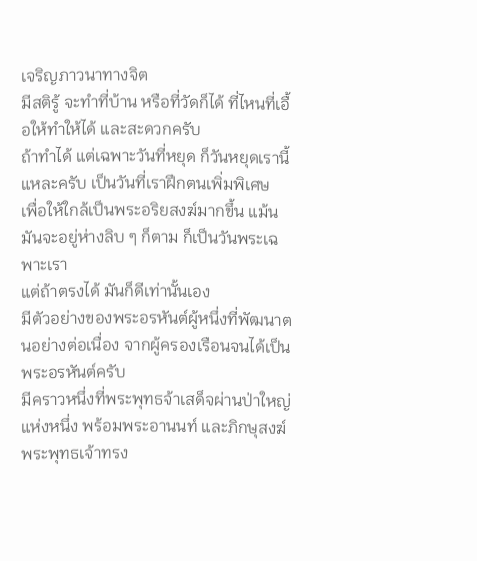เจริญภาวนาทางจิต
มีสติรู้ จะทำที่บ้าน หรือที่วัดก็ได้ ที่ไหนที่เอื้อให้ทำให้ได้ และสะดวกครับ
ถ้าทำได้ แต่เฉพาะวันที่หยุด ก็วันหยุดเรานี้แหละครับ เป็นวันที่เราฝึกตนเพิ่มพิเศษ
เพื่อให้ใกล้เป็นพระอริยสงฆ์มากขึ้น แม้นมันจะอยู่ห่างลิบ ๆ ก็ตาม ก็เป็นวันพระเฉพาะเรา
แต่ถ้าตรงได้ มันก็ดีเท่านั้นเอง
มีตัวอย่างของพระอรหันต์ผู้หนึ่งที่พัฒนาตนอย่างต่อเนื่อง จากผู้ครองเรือนจนได้เป็นพระอรหันต์ครับ
มีคราวหนึ่งที่พระพุทธจ้าเสด็จผ่านป่าใหญ่แห่งหนึ่ง พร้อมพระอานนท์ และภิกษุสงฆ์
พระพุทธเจ้าทรง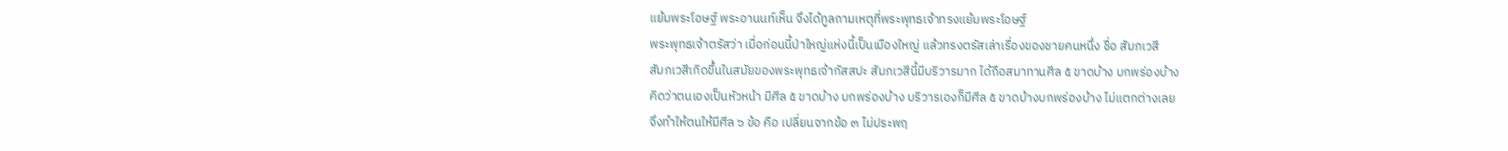แย้มพระโอษฐ์ พระอานนท์เห็น จึงได้ทูลถามเหตุที่พระพุทธเจ้าทรงแย้มพระโอษฐ์
พระพุทธเจ้าตรัสว่า เมื่อก่อนนี้ป่าใหญ่แห่งนี้เป็นเมืองใหญ่ แล้วทรงตรัสเล่าเรื่องของชายคนหนึ่ง ชื่อ สัมภเวสี
สัมภเวสีเกิดขึ้นในสมัยของพระพุทธเจ้ากัสสปะ สัมภเวสีนี้มีบริวารมาก ได้ถือสมาทานศีล ๕ ขาดบ้าง บกพร่องบ้าง
คิดว่าตนเองเป็นหัวหน้า มีศีล ๕ ขาดบ้าง บกพร่องบ้าง บริวารเองก็มีศีล ๕ ขาดบ้างบกพร่องบ้าง ไม่แตกต่างเลย
จึงทำให้ตนให้มีศีล ๖ ข้อ คือ เปลี่ยนจากข้อ ๓ ไม่ประพฤ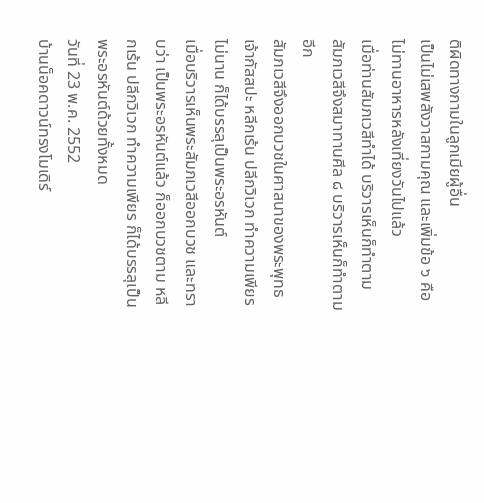ติผิดทางกามในลูกเมียผู้อื่น
เป็นไม่เสพสังวาสกามคุณ และเพิ่มข้อ ๖ คือ ไม่ทานอาหารหลังเที่ยงวันไปแล้ว
เมื่อท่านสัมภเวสีทำได้ บริวารเห็นก็ทำตาม สัมภเวสีจึงสมาทานศีล ๘ บริวารเห็นก็ทำตามอีก
สัมภเวสีจึงออกบวชในศาสนาของพระพุทธเจ้ากัสสปะ หลีกเร้น ปลีกวิเวก ทำความเพียร ไม่นาน ก็ได้บรรลุเป็นพระอรหันต์
เมื่อบริวารเห็นพระสัมภเวสีออกบวช และทราบว่า เป็นพระอรหันต์แล้ว ก็ออกบวชตาม หลีกเร้น ปลีกวิเวก ทำความเพียร ก็ได้บรรลุเป็นพระอรหันต์ด้วยทั้งหมด
วันที่ 23 พ.ค. 2552
บ้านน็อคดาวน์ทรงโมเดิร์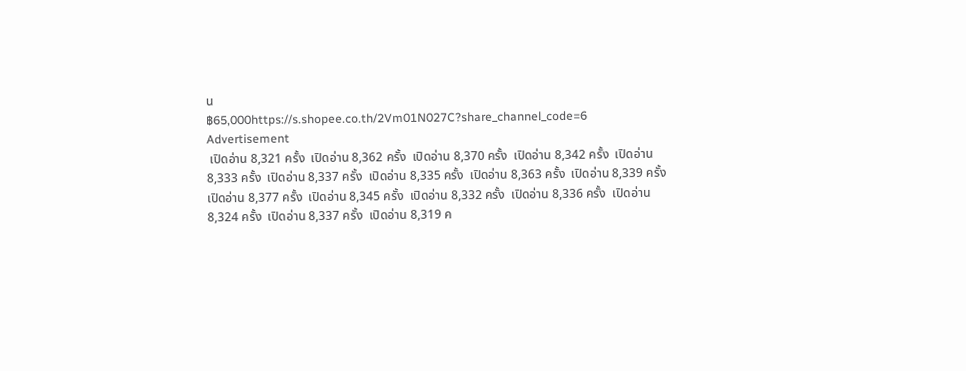น
฿65,000https://s.shopee.co.th/2Vm01N027C?share_channel_code=6
Advertisement
 เปิดอ่าน 8,321 ครั้ง  เปิดอ่าน 8,362 ครั้ง  เปิดอ่าน 8,370 ครั้ง  เปิดอ่าน 8,342 ครั้ง  เปิดอ่าน 8,333 ครั้ง  เปิดอ่าน 8,337 ครั้ง  เปิดอ่าน 8,335 ครั้ง  เปิดอ่าน 8,363 ครั้ง  เปิดอ่าน 8,339 ครั้ง  เปิดอ่าน 8,377 ครั้ง  เปิดอ่าน 8,345 ครั้ง  เปิดอ่าน 8,332 ครั้ง  เปิดอ่าน 8,336 ครั้ง  เปิดอ่าน 8,324 ครั้ง  เปิดอ่าน 8,337 ครั้ง  เปิดอ่าน 8,319 ค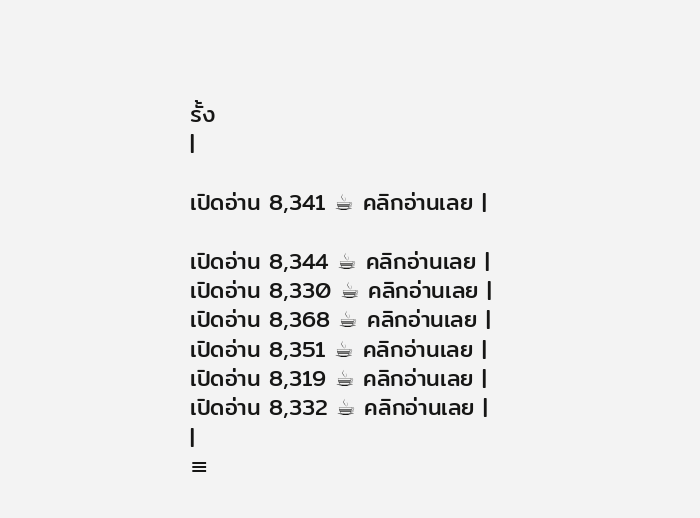รั้ง
|

เปิดอ่าน 8,341 ☕ คลิกอ่านเลย |

เปิดอ่าน 8,344 ☕ คลิกอ่านเลย |
เปิดอ่าน 8,330 ☕ คลิกอ่านเลย |
เปิดอ่าน 8,368 ☕ คลิกอ่านเลย |
เปิดอ่าน 8,351 ☕ คลิกอ่านเลย |
เปิดอ่าน 8,319 ☕ คลิกอ่านเลย |
เปิดอ่าน 8,332 ☕ คลิกอ่านเลย |
|
≡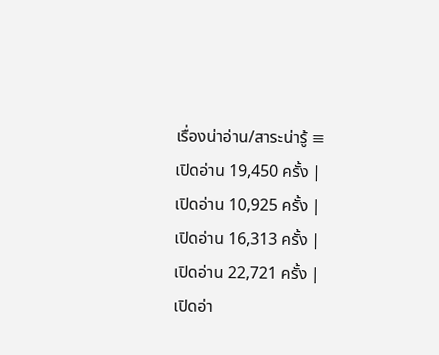เรื่องน่าอ่าน/สาระน่ารู้ ≡
เปิดอ่าน 19,450 ครั้ง |
เปิดอ่าน 10,925 ครั้ง |
เปิดอ่าน 16,313 ครั้ง |
เปิดอ่าน 22,721 ครั้ง |
เปิดอ่า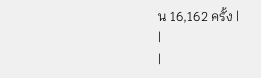น 16,162 ครั้ง |
|
|